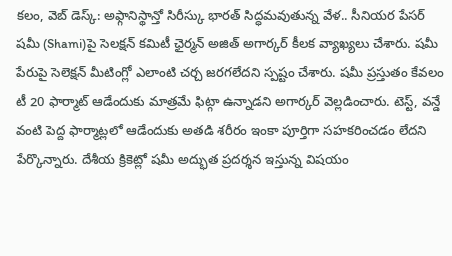కలం, వెబ్ డెస్క్: అఫ్గానిస్థాన్తో సిరీస్కు భారత్ సిద్ధమవుతున్న వేళ.. సీనియర పేసర్ షమీ (Shami)పై సెలక్షన్ కమిటీ ఛైర్మన్ అజిత్ అగార్కర్ కీలక వ్యాఖ్యలు చేశారు. షమీ పేరుపై సెలెక్షన్ మీటింగ్లో ఎలాంటి చర్చ జరగలేదని స్పష్టం చేశారు. షమీ ప్రస్తుతం కేవలం టీ 20 ఫార్మాట్ ఆడేందుకు మాత్రమే ఫిట్గా ఉన్నాడని అగార్కర్ వెల్లడించారు. టెస్ట్, వన్డే వంటి పెద్ద ఫార్మాట్లలో ఆడేందుకు అతడి శరీరం ఇంకా పూర్తిగా సహకరించడం లేదని పేర్కొన్నారు. దేశీయ క్రికెట్లో షమీ అద్భుత ప్రదర్శన ఇస్తున్న విషయం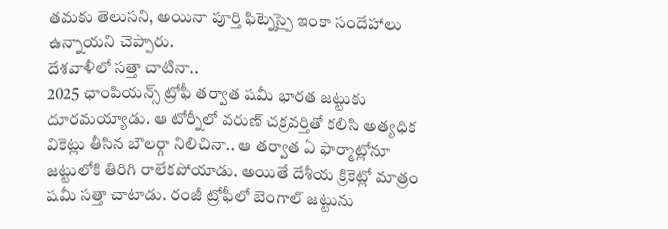తమకు తెలుసని, అయినా పూర్తి ఫిట్నెస్పై ఇంకా సందేహాలు ఉన్నాయని చెప్పారు.
దేశవాళీలో సత్తా చాటినా..
2025 ఛాంపియన్స్ ట్రోఫీ తర్వాత షమీ భారత జట్టుకు దూరమయ్యాడు. ఆ టోర్నీలో వరుణ్ చక్రవర్తితో కలిసి అత్యధిక వికెట్లు తీసిన బౌలర్గా నిలిచినా.. ఆ తర్వాత ఏ ఫార్మాట్లోనూ జట్టులోకి తిరిగి రాలేకపోయాడు. అయితే దేశీయ క్రికెట్లో మాత్రం షమీ సత్తా చాటాడు. రంజీ ట్రోఫీలో బెంగాల్ జట్టును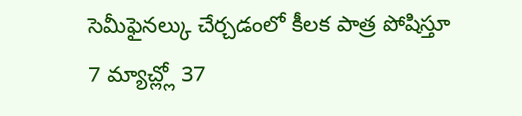సెమీఫైనల్కు చేర్చడంలో కీలక పాత్ర పోషిస్తూ 7 మ్యాచ్ల్లో 37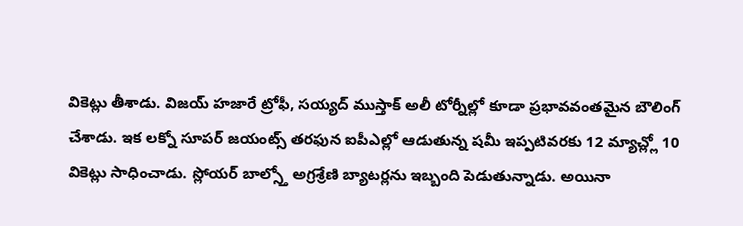వికెట్లు తీశాడు. విజయ్ హజారే ట్రోఫీ, సయ్యద్ ముస్తాక్ అలీ టోర్నీల్లో కూడా ప్రభావవంతమైన బౌలింగ్ చేశాడు. ఇక లక్నో సూపర్ జయంట్స్ తరఫున ఐపీఎల్లో ఆడుతున్న షమీ ఇప్పటివరకు 12 మ్యాచ్ల్లో 10 వికెట్లు సాధించాడు. స్లోయర్ బాల్స్తో అగ్రశ్రేణి బ్యాటర్లను ఇబ్బంది పెడుతున్నాడు. అయినా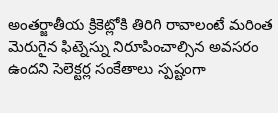అంతర్జాతీయ క్రికెట్లోకి తిరిగి రావాలంటే మరింత మెరుగైన ఫిట్నెస్ను నిరూపించాల్సిన అవసరం ఉందని సెలెక్టర్ల సంకేతాలు స్పష్టంగా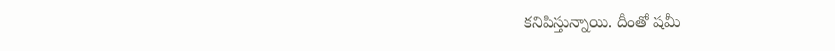కనిపిస్తున్నాయి. దీంతో షమీ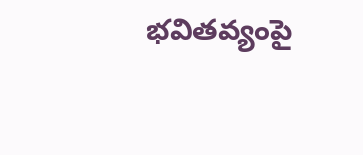భవితవ్యంపై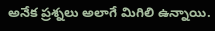అనేక ప్రశ్నలు అలాగే మిగిలి ఉన్నాయి.